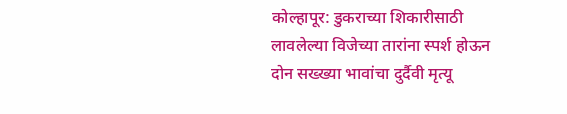कोल्हापूर: डुकराच्या शिकारीसाठी लावलेल्या विजेच्या तारांना स्पर्श होऊन दोन सख्ख्या भावांचा दुर्दैवी मृत्यू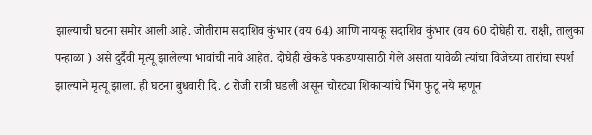झाल्याची घटना समोर आली आहे. जोतीराम सदाशिव कुंभार (वय 64) आणि नायकू सदाशिव कुंभार (वय 60 दोघेही रा. राक्षी, तालुका पन्हाळा ) असे दुर्दैवी मृत्यू झालेल्या भावांची नावे आहेत. दोघेही खेकडे पकडण्यासाठी गेले असता यावेळी त्यांचा विजेच्या तारांचा स्पर्श झाल्याने मृत्यू झाला. ही घटना बुधवारी दि. ८ रोजी रात्री घडली असून चोरट्या शिकाऱ्यांचे भिंग फुटू नये म्हणून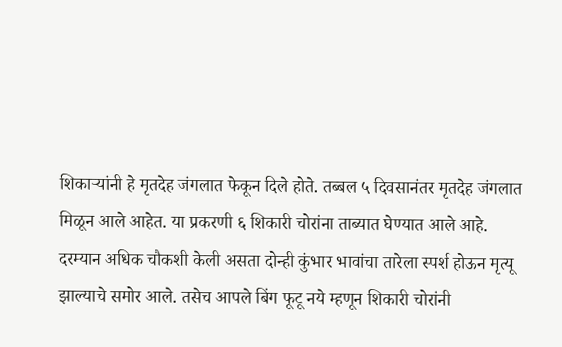शिकाऱ्यांनी हे मृतदेह जंगलात फेकून दिले होते. तब्बल ५ दिवसानंतर मृतदेह जंगलात मिळून आले आहेत. या प्रकरणी ६ शिकारी चोरांना ताब्यात घेण्यात आले आहे.
दरम्यान अधिक चौकशी केली असता दोन्ही कुंभार भावांचा तारेला स्पर्श होऊन मृत्यू झाल्याचे समोर आले. तसेच आपले बिंग फूटू नये म्हणून शिकारी चोरांनी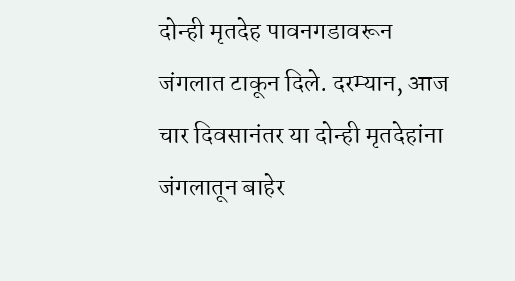दोन्ही मृतदेह पावनगडावरून जंगलात टाकून दिले. दरम्यान, आज चार दिवसानंतर या दोन्ही मृतदेहांना जंगलातून बाहेर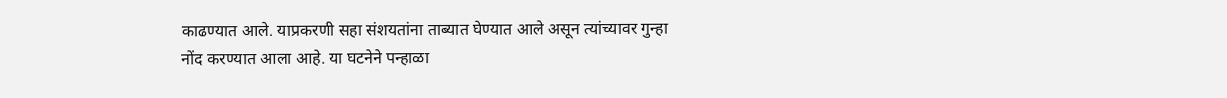काढण्यात आले. याप्रकरणी सहा संशयतांना ताब्यात घेण्यात आले असून त्यांच्यावर गुन्हा नोंद करण्यात आला आहे. या घटनेने पन्हाळा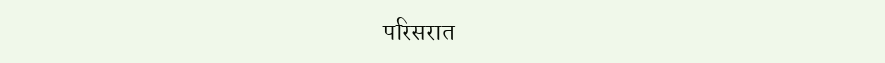परिसरात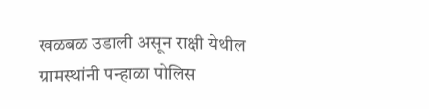खळबळ उडाली असून राक्षी येथील ग्रामस्थांनी पन्हाळा पोलिस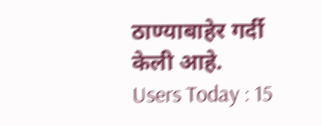ठाण्याबाहेर गर्दी केली आहे.
Users Today : 15